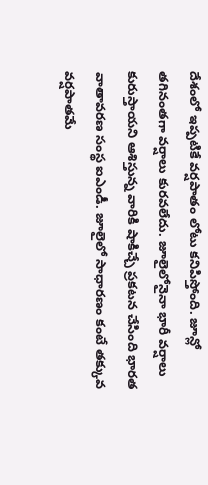దేశంలో ఇప్పటికే వర్షపాతం లోటు కనిపిస్తోంది. జూన్లో తగినంతగా వర్షాలు కురవలేదు. జూలైలోనైనా భారీ వర్షాలు కురుస్తాయని ఆశిస్తున్న వారికి షాకిచ్చే ప్రకటన చేసింది భారత వాతావరణ సంస్థ ఐఎండీ. జూలైలో సాధారణం కంటే తక్కువ వర్షపాతమే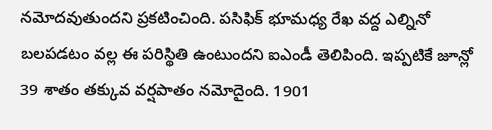నమోదవుతుందని ప్రకటించింది. పసిఫిక్ భూమధ్య రేఖ వద్ద ఎల్నినో బలపడటం వల్ల ఈ పరిస్థితి ఉంటుందని ఐఎండీ తెలిపింది. ఇప్పటికే జూన్లో 39 శాతం తక్కువ వర్షపాతం నమోదైంది. 1901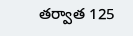తర్వాత 125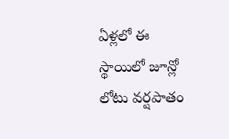ఏళ్లలో ఈ స్థాయిలో జూన్లో లోటు వర్షపాతం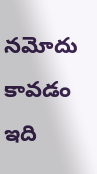నమోదు కావడం ఇది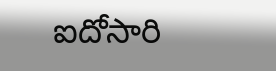ఐదోసారి